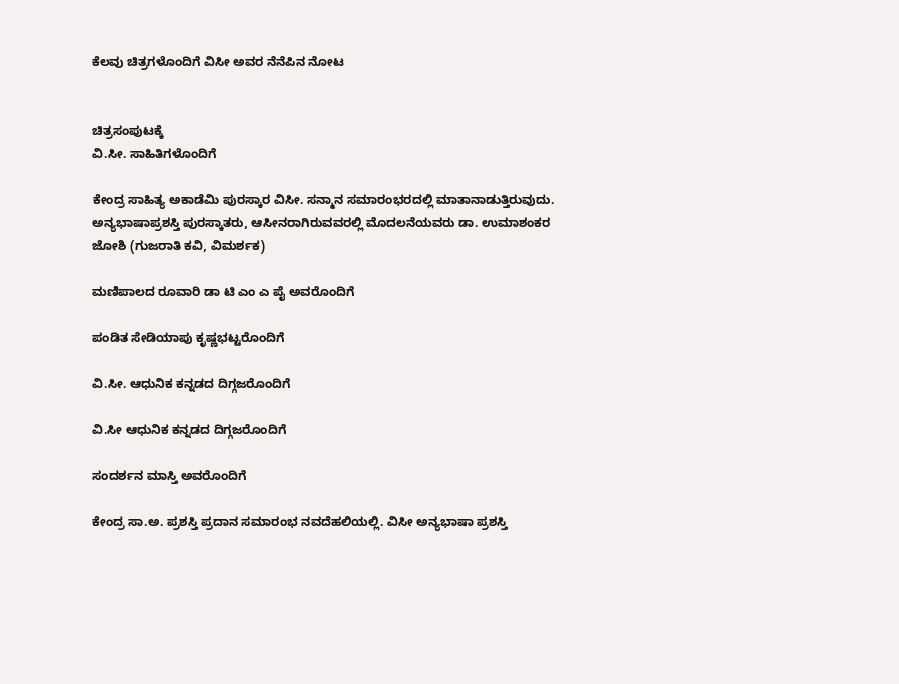ಕೆಲವು ಚಿತ್ರಗಳೊಂದಿಗೆ ವಿಸೀ ಅವರ ನೆನೆಪಿನ ನೋಟ


ಚಿತ್ರಸಂಪುಟಕ್ಕೆ
ವಿ.ಸೀ. ಸಾಹಿತಿಗಳೊಂದಿಗೆ

ಕೇಂದ್ರ ಸಾಹಿತ್ಯ ಅಕಾಡೆಮಿ ಪುರಸ್ಕಾರ ವಿಸೀ. ಸನ್ಮಾನ ಸಮಾರಂಭರದಲ್ಲಿ ಮಾತಾನಾಡುತ್ತಿರುವುದು. ಅನ್ಯಭಾಷಾಪ್ರಶಸ್ತಿ ಪುರಸ್ಕಾತರು, ಆಸೀನರಾಗಿರುವವರಲ್ಲಿ ಮೊದಲನೆಯವರು ಡಾ. ಉಮಾಶಂಕರ ಜೋಶಿ (ಗುಜರಾತಿ ಕವಿ, ವಿಮರ್ಶಕ)

ಮಣಿಪಾಲದ ರೂವಾರಿ ಡಾ ಟಿ ಎಂ ಎ ಪೈ ಅವರೊಂದಿಗೆ

ಪಂಡಿತ ಸೇಡಿಯಾಪು ಕೃಷ್ಣಭಟ್ಟರೊಂದಿಗೆ

ವಿ.ಸೀ. ಆಧುನಿಕ ಕನ್ನಡದ ದಿಗ್ಗಜರೊಂದಿಗೆ

ವಿ.ಸೀ ಆಧುನಿಕ ಕನ್ನಡದ ದಿಗ್ಗಜರೊಂದಿಗೆ

ಸಂದರ್ಶನ ಮಾಸ್ತಿ ಅವರೊಂದಿಗೆ

ಕೇಂದ್ರ ಸಾ.ಅ. ಪ್ರಶಸ್ತಿ ಪ್ರದಾನ ಸಮಾರಂಭ ನವದೆಹಲಿಯಲ್ಲಿ. ವಿಸೀ ಅನ್ಯಭಾಷಾ ಪ್ರಶಸ್ತಿ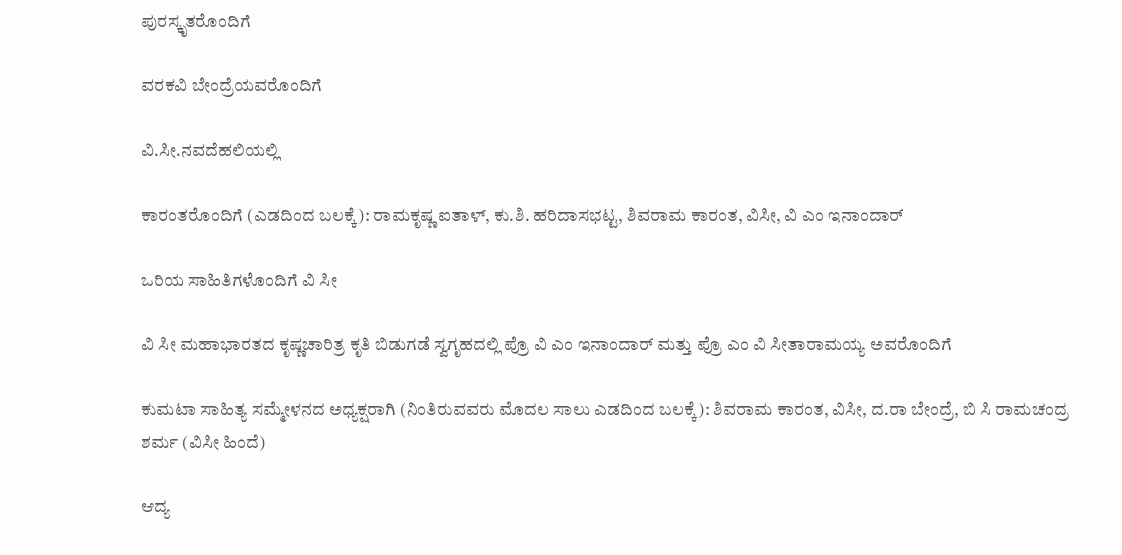ಪುರಸ್ಕೃತರೊಂದಿಗೆ

ವರಕವಿ ಬೇಂದ್ರೆಯವರೊಂದಿಗೆ

ವಿ.ಸೀ.ನವದೆಹಲಿಯಲ್ಲಿ

ಕಾರಂತರೊಂದಿಗೆ (ಎಡದಿಂದ ಬಲಕ್ಕೆ): ರಾಮಕೃಷ್ಣ ಐತಾಳ್, ಕು.ಶಿ. ಹರಿದಾಸಭಟ್ಟ, ಶಿವರಾಮ ಕಾರಂತ, ವಿಸೀ, ವಿ ಎಂ ಇನಾಂದಾರ್

ಒರಿಯ ಸಾಹಿತಿಗಳೊಂದಿಗೆ ವಿ ಸೀ

ವಿ ಸೀ ಮಹಾಭಾರತದ ಕೃಷ್ಣಚಾರಿತ್ರ ಕೃತಿ ಬಿಡುಗಡೆ ಸ್ವಗೃಹದಲ್ಲಿ ಪ್ರೊ ವಿ ಎಂ ಇನಾಂದಾರ್‌ ಮತ್ತು ಪ್ರೊ ಎಂ ವಿ ಸೀತಾರಾಮಯ್ಯ ಅವರೊಂದಿಗೆ

ಕುಮಟಾ ಸಾಹಿತ್ಯ ಸಮ್ಮೇಳನದ ಅಧ್ಯಕ್ಷರಾಗಿ (ನಿಂತಿರುವವರು ಮೊದಲ ಸಾಲು ಎಡದಿಂದ ಬಲಕ್ಕೆ): ಶಿವರಾಮ ಕಾರಂತ, ವಿಸೀ, ದ.ರಾ ಬೇಂದ್ರೆ, ಬಿ ಸಿ ರಾಮಚಂದ್ರ ಶರ್ಮ (ವಿಸೀ ಹಿಂದೆ)

ಆದ್ಯ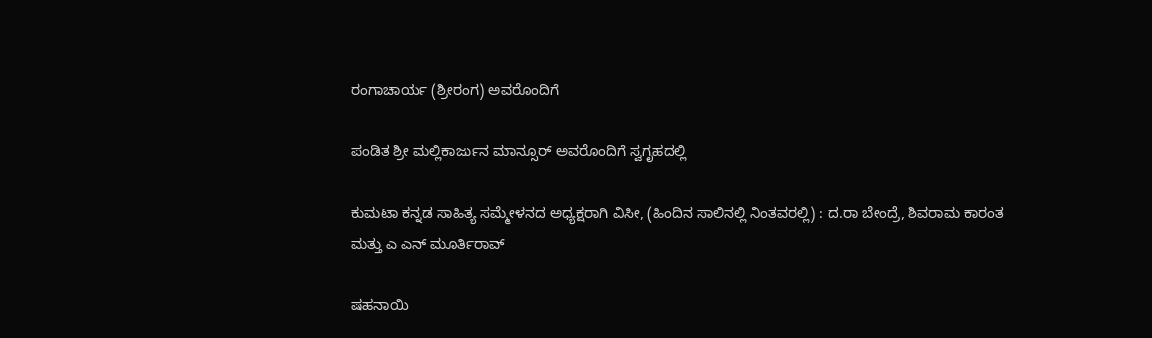ರಂಗಾಚಾರ್ಯ (ಶ್ರೀರಂಗ) ಅವರೊಂದಿಗೆ

ಪಂಡಿತ ಶ್ರೀ ಮಲ್ಲಿಕಾರ್ಜುನ ಮಾನ್ಸೂರ್ ಅವರೊಂದಿಗೆ ಸ್ವಗೃಹದಲ್ಲಿ

ಕುಮಟಾ ಕನ್ನಡ ಸಾಹಿತ್ಯ ಸಮ್ಮೇಳನದ ಅಧ್ಯಕ್ಷರಾಗಿ ವಿಸೀ, (ಹಿಂದಿನ ಸಾಲಿನಲ್ಲಿ ನಿಂತವರಲ್ಲಿ) : ದ.ರಾ ಬೇಂದ್ರೆ, ಶಿವರಾಮ ಕಾರಂತ ಮತ್ತು ಎ ಎನ್ ಮೂರ್ತಿರಾವ್

ಷಹನಾಯಿ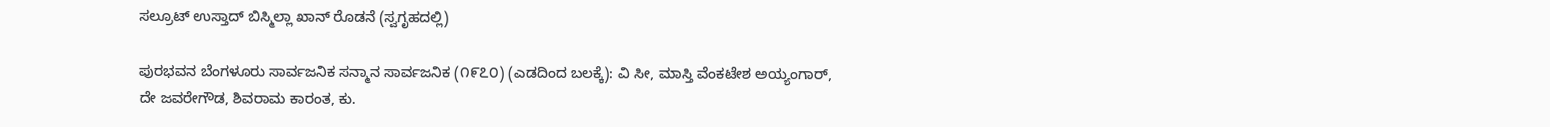ಸಲ್ರೂಟ್ ಉಸ್ತಾದ್‌ ಬಿಸ್ಮಿಲ್ಲಾ ಖಾನ್ ರೊಡನೆ (ಸ್ವಗೃಹದಲ್ಲಿ)

ಪುರಭವನ ಬೆಂಗಳೂರು ಸಾರ್ವಜನಿಕ ಸನ್ಮಾನ ಸಾರ್ವಜನಿಕ (೧೯೭೦) (ಎಡದಿಂದ ಬಲಕ್ಕೆ): ವಿ ಸೀ, ಮಾಸ್ತಿ ವೆಂಕಟೇಶ ಅಯ್ಯಂಗಾರ್, ದೇ ಜವರೇಗೌಡ, ಶಿವರಾಮ ಕಾರಂತ, ಕು.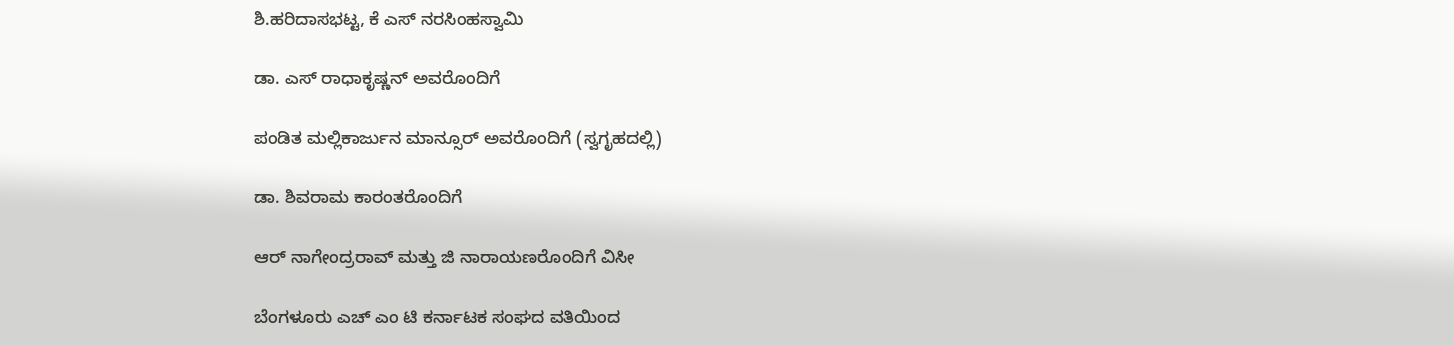ಶಿ.ಹರಿದಾಸಭಟ್ಟ, ಕೆ ಎಸ್ ನರಸಿಂಹಸ್ವಾಮಿ

ಡಾ. ಎಸ್ ರಾಧಾಕೃಷ್ಣನ್ ಅವರೊಂದಿಗೆ

ಪಂಡಿತ ಮಲ್ಲಿಕಾರ್ಜುನ ಮಾನ್ಸೂರ್ ಅವರೊಂದಿಗೆ (ಸ್ವಗೃಹದಲ್ಲಿ)

ಡಾ. ಶಿವರಾಮ ಕಾರಂತರೊಂದಿಗೆ

ಆರ್ ನಾಗೇಂದ್ರರಾವ್ ಮತ್ತು ಜಿ ನಾರಾಯಣರೊಂದಿಗೆ ವಿಸೀ

ಬೆಂಗಳೂರು ಎಚ್ ಎಂ ಟಿ ಕರ್ನಾಟಕ ಸಂಘದ ವತಿಯಿಂದ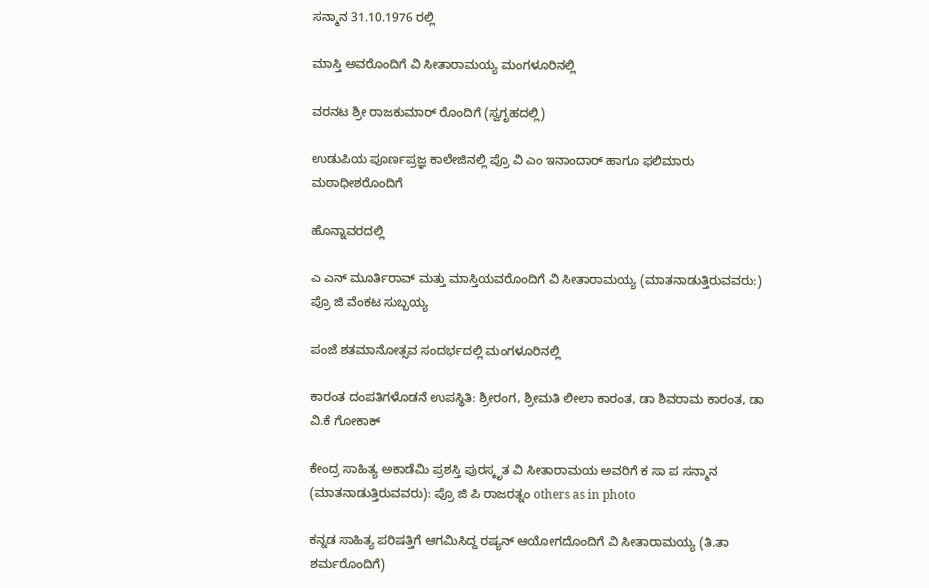ಸನ್ಮಾನ 31.10.1976 ರಲ್ಲಿ

ಮಾಸ್ತಿ ಅವರೊಂದಿಗೆ ವಿ ಸೀತಾರಾಮಯ್ಯ ಮಂಗಳೂರಿನಲ್ಲಿ

ವರನಟ ಶ್ರೀ ರಾಜಕುಮಾರ್ ರೊಂದಿಗೆ (ಸ್ವಗೃಹದಲ್ಲಿ)

ಉಡುಪಿಯ ಪೂರ್ಣಪ್ರಜ್ಞ ಕಾಲೇಜಿನಲ್ಲಿ ಪ್ರೊ ವಿ ಎಂ ಇನಾಂದಾರ್ ಹಾಗೂ ಫಲಿಮಾರು ಮಠಾಧೀಶರೊಂದಿಗೆ

ಹೊನ್ನಾವರದಲ್ಲಿ

ಎ ಎನ್ ಮೂರ್ತಿರಾವ್ ಮತ್ತು ಮಾಸ್ತಿಯವರೊಂದಿಗೆ ವಿ ಸೀತಾರಾಮಯ್ಯ (ಮಾತನಾಡುತ್ತಿರುವವರು:) ಪ್ರೊ ಜಿ ವೆಂಕಟ ಸುಬ್ಬಯ್ಯ

ಪಂಜೆ ಶತಮಾನೋತ್ಸವ ಸಂದರ್ಭದಲ್ಲಿ ಮಂಗಳೂರಿನಲ್ಲಿ

ಕಾರಂತ ದಂಪತಿಗಳೊಡನೆ ಉಪಸ್ಥಿತಿ: ಶ್ರೀರಂಗ, ಶ್ರೀಮತಿ ಲೀಲಾ ಕಾರಂತ, ಡಾ ಶಿವರಾಮ ಕಾರಂತ, ಡಾ ವಿ.ಕೆ ಗೋಕಾಕ್

ಕೇಂದ್ರ ಸಾಹಿತ್ಯ ಅಕಾಡೆಮಿ ಪ್ರಶಸ್ತಿ ಪುರಸ್ಕೃತ ವಿ ಸೀತಾರಾಮಯ ಅವರಿಗೆ ಕ ಸಾ ಪ ಸನ್ಮಾನ (ಮಾತನಾಡುತ್ತಿರುವವರು): ಪ್ರೊ ಜಿ ಪಿ ರಾಜರತ್ನಂ others as in photo

ಕನ್ನಡ ಸಾಹಿತ್ಯ ಪರಿಷತ್ತಿಗೆ ಆಗಮಿಸಿದ್ದ ರಷ್ಯನ್ ಆಯೋಗದೊಂದಿಗೆ ವಿ ಸೀತಾರಾಮಯ್ಯ (ತಿ.ತಾ ಶರ್ಮರೊಂದಿಗೆ)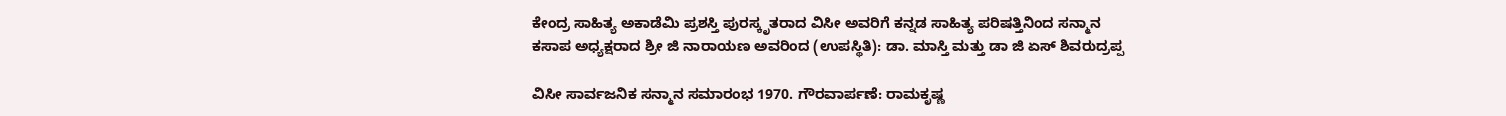ಕೇಂದ್ರ ಸಾಹಿತ್ಯ ಅಕಾಡೆಮಿ ಪ್ರಶಸ್ತಿ ಪುರಸ್ಕೃತರಾದ ವಿಸೀ ಅವರಿಗೆ ಕನ್ನಡ ಸಾಹಿತ್ಯ ಪರಿಷತ್ತಿನಿಂದ ಸನ್ಮಾನ ಕಸಾಪ ಅಧ್ಯಕ್ಷರಾದ ಶ್ರೀ ಜಿ ನಾರಾಯಣ ಅವರಿಂದ (ಉಪಸ್ಥಿತಿ): ಡಾ. ಮಾಸ್ತಿ ಮತ್ತು ಡಾ ಜಿ ಏಸ್ ಶಿವರುದ್ರಪ್ಪ

ವಿಸೀ ಸಾರ್ವಜನಿಕ ಸನ್ಮಾನ ಸಮಾರಂಭ 1970. ಗೌರವಾರ್ಪಣೆ: ರಾಮಕೃಷ್ಣ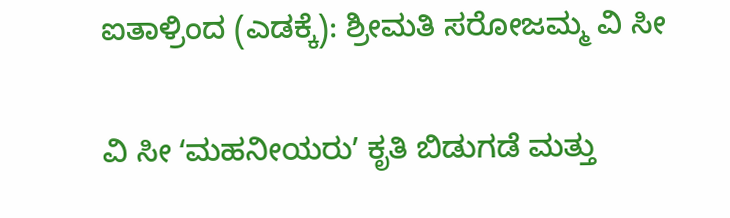ಐತಾಳ್ರಿಂದ (ಎಡಕ್ಕೆ): ಶ್ರೀಮತಿ ಸರೋಜಮ್ಮ ವಿ ಸೀ

ವಿ ಸೀ ʻಮಹನೀಯರುʼ ಕೃತಿ ಬಿಡುಗಡೆ ಮತ್ತು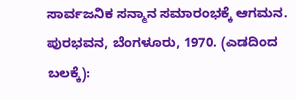ಸಾರ್ವಜನಿಕ ಸನ್ಮಾನ ಸಮಾರಂಭಕ್ಕೆ ಆಗಮನ. ಪುರಭವನ, ಬೆಂಗಳೂರು, 1970. (ಎಡದಿಂದ ಬಲಕ್ಕೆ):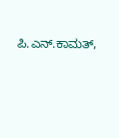ಪಿ.ಎನ್.ಕಾಮತ್‌,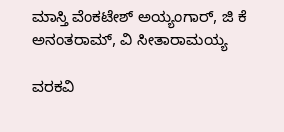ಮಾಸ್ತಿ ವೆಂಕಟೇಶ್ ಅಯ್ಯಂಗಾರ್, ಜಿ ಕೆ ಅನಂತರಾಮ್, ವಿ ಸೀತಾರಾಮಯ್ಯ

ವರಕವಿ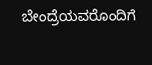ಬೇಂದ್ರೆಯವರೊಂದಿಗೆ